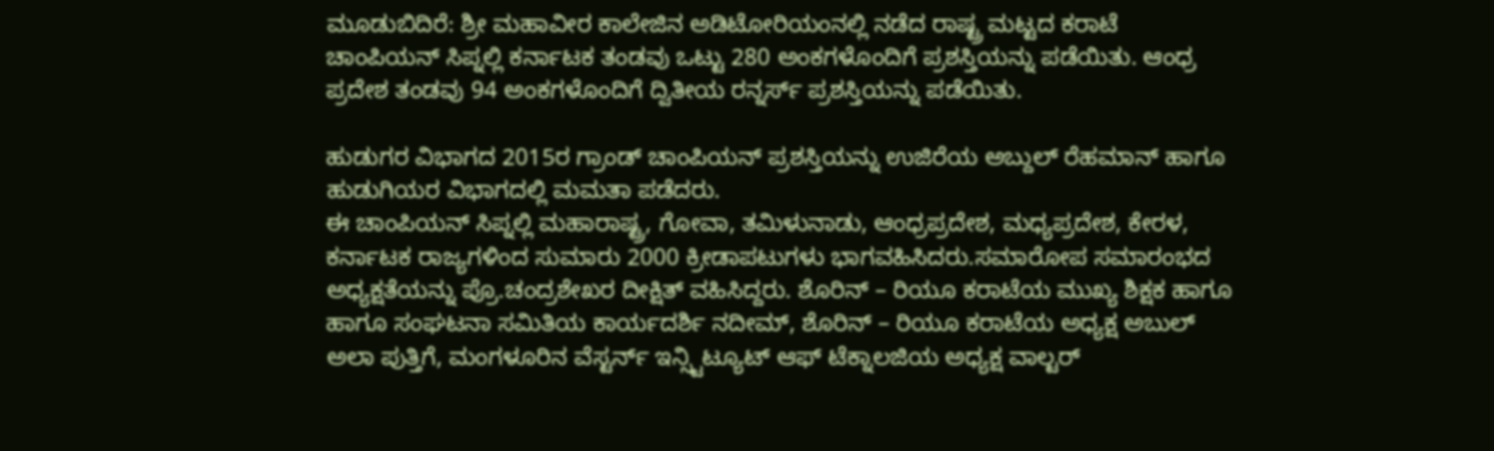ಮೂಡುಬಿದಿರೆ: ಶ್ರೀ ಮಹಾವೀರ ಕಾಲೇಜಿನ ಅಡಿಟೋರಿಯಂನಲ್ಲಿ ನಡೆದ ರಾಷ್ಟ್ರ ಮಟ್ಟದ ಕರಾಟೆ ಚಾಂಪಿಯನ್ ಸಿಪ್ನಲ್ಲಿ ಕರ್ನಾಟಕ ತಂಡವು ಒಟ್ಟು 280 ಅಂಕಗಳೊಂದಿಗೆ ಪ್ರಶಸ್ತಿಯನ್ನು ಪಡೆಯಿತು. ಆಂಧ್ರ ಪ್ರದೇಶ ತಂಡವು 94 ಅಂಕಗಳೊಂದಿಗೆ ದ್ವಿತೀಯ ರನ್ನರ್ಸ್ ಪ್ರಶಸ್ತಿಯನ್ನು ಪಡೆಯಿತು.

ಹುಡುಗರ ವಿಭಾಗದ 2015ರ ಗ್ರಾಂಡ್ ಚಾಂಪಿಯನ್ ಪ್ರಶಸ್ತಿಯನ್ನು ಉಜಿರೆಯ ಅಬ್ದುಲ್ ರೆಹಮಾನ್ ಹಾಗೂ ಹುಡುಗಿಯರ ವಿಭಾಗದಲ್ಲಿ ಮಮತಾ ಪಡೆದರು.
ಈ ಚಾಂಪಿಯನ್ ಸಿಪ್ನಲ್ಲಿ ಮಹಾರಾಷ್ಟ್ರ, ಗೋವಾ, ತಮಿಳುನಾಡು, ಆಂಧ್ರಪ್ರದೇಶ, ಮಧ್ಯಪ್ರದೇಶ, ಕೇರಳ, ಕರ್ನಾಟಕ ರಾಜ್ಯಗಳಿಂದ ಸುಮಾರು 2000 ಕ್ರೀಡಾಪಟುಗಳು ಭಾಗವಹಿಸಿದರು.ಸಮಾರೋಪ ಸಮಾರಂಭದ ಅಧ್ಯಕ್ಷತೆಯನ್ನು ಪ್ರೊ.ಚಂದ್ರಶೇಖರ ದೀಕ್ಷಿತ್ ವಹಿಸಿದ್ದರು. ಶೊರಿನ್ – ರಿಯೂ ಕರಾಟೆಯ ಮುಖ್ಯ ಶಿಕ್ಷಕ ಹಾಗೂ ಹಾಗೂ ಸಂಘಟನಾ ಸಮಿತಿಯ ಕಾರ್ಯದರ್ಶಿ ನದೀಮ್, ಶೊರಿನ್ – ರಿಯೂ ಕರಾಟೆಯ ಅಧ್ಯಕ್ಷ ಅಬುಲ್ ಅಲಾ ಪುತ್ತಿಗೆ, ಮಂಗಳೂರಿನ ವೆಸ್ಟರ್ನ್ ಇನ್ಸ್ಟಿಟ್ಯೂಟ್ ಆಫ್ ಟೆಕ್ನಾಲಜಿಯ ಅಧ್ಯಕ್ಷ ವಾಲ್ಟರ್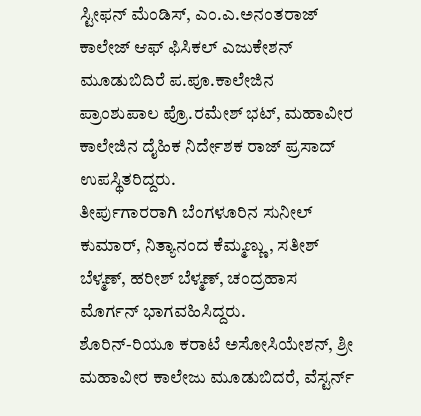ಸ್ಟೀಫನ್ ಮೆಂಡಿಸ್, ಎಂ.ಎ.ಅನಂತರಾಜ್ ಕಾಲೇಜ್ ಆಫ್ ಫಿಸಿಕಲ್ ಎಜುಕೇಶನ್ ಮೂಡುಬಿದಿರೆ ಪ.ಪೂ.ಕಾಲೇಜಿನ ಪ್ರಾಂಶುಪಾಲ ಪ್ರೊ.ರಮೇಶ್ ಭಟ್, ಮಹಾವೀರ ಕಾಲೇಜಿನ ದೈಹಿಕ ನಿರ್ದೇಶಕ ರಾಜ್ ಪ್ರಸಾದ್ ಉಪಸ್ಥಿತರಿದ್ದರು.
ತೀರ್ಪುಗಾರರಾಗಿ ಬೆಂಗಳೂರಿನ ಸುನೀಲ್ ಕುಮಾರ್, ನಿತ್ಯಾನಂದ ಕೆಮ್ಮಣ್ಣು, ಸತೀಶ್ ಬೆಳ್ಮಣ್, ಹರೀಶ್ ಬೆಳ್ಮಣ್, ಚಂದ್ರಹಾಸ ಮೊರ್ಗನ್ ಭಾಗವಹಿಸಿದ್ದರು.
ಶೊರಿನ್-ರಿಯೂ ಕರಾಟೆ ಅಸೋಸಿಯೇಶನ್, ಶ್ರೀ ಮಹಾವೀರ ಕಾಲೇಜು ಮೂಡುಬಿದರೆ, ವೆಸ್ಟರ್ನ್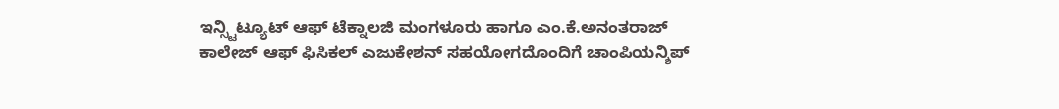ಇನ್ಸ್ಟಿಟ್ಯೂಟ್ ಆಫ್ ಟೆಕ್ನಾಲಜಿ ಮಂಗಳೂರು ಹಾಗೂ ಎಂ.ಕೆ.ಅನಂತರಾಜ್ ಕಾಲೇಜ್ ಆಫ್ ಫಿಸಿಕಲ್ ಎಜುಕೇಶನ್ ಸಹಯೋಗದೊಂದಿಗೆ ಚಾಂಪಿಯನ್ಶಿಪ್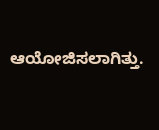ಆಯೋಜಿಸಲಾಗಿತ್ತು.